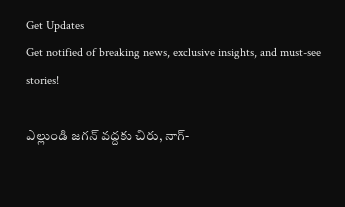Get Updates
Get notified of breaking news, exclusive insights, and must-see stories!

ఎల్లుండి జగన్ వద్దకు చిరు, నాగ్-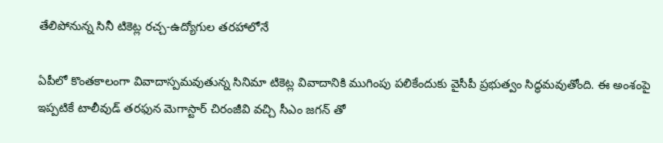తేలిపోనున్న సినీ టికెట్ల రచ్చ-ఉద్యోగుల తరహాలోనే

ఏపీలో కొంతకాలంగా వివాదాస్పమవుతున్న సినిమా టికెట్ల వివాదానికి ముగింపు పలికేందుకు వైసీపీ ప్రభుత్వం సిద్ధమవుతోంది. ఈ అంశంపై ఇప్పటికే టాలీవుడ్ తరఫున మెగాస్టార్ చిరంజీవి వచ్చి సీఎం జగన్ తో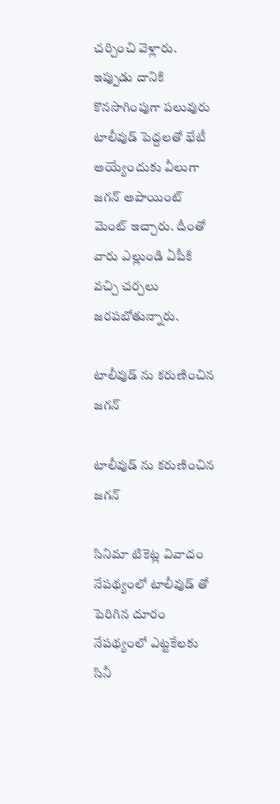చర్చించి వెళ్లారు. ఇప్పుడు దానికి కొనసాగింపుగా పలువురు టాలీవుడ్ పెద్దలతో భేటీ అయ్యేందుకు వీలుగా జగన్ అపాయింట్ మెంట్ ఇచ్చారు. దీంతో వారు ఎల్లుండి ఏపీకి వచ్చి చర్చలు జరపబోతున్నారు.

టాలీవుడ్ ను కరుణించిన జగన్

టాలీవుడ్ ను కరుణించిన జగన్

సినిమా టికెట్ల వివాదం నేపథ్యంలో టాలీవుడ్ తో పెరిగిన దూరం నేపథ్యంలో ఎట్టకేలకు సినీ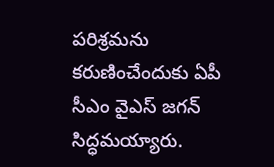పరిశ్రమను కరుణించేందుకు ఏపీ సీఎం వైఎస్ జగన్ సిద్ధమయ్యారు.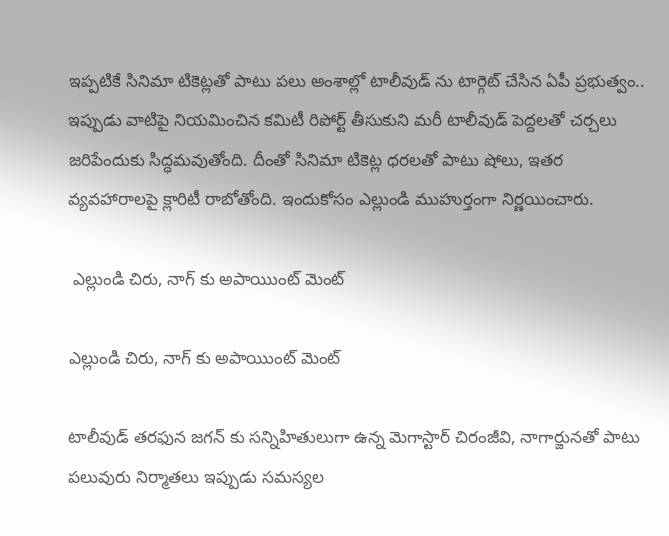ఇప్పటికే సినిమా టికెట్లతో పాటు పలు అంశాల్లో టాలీవుడ్ ను టార్గెట్ చేసిన ఏపీ ప్రభుత్వం.. ఇప్పుడు వాటిపై నియమించిన కమిటీ రిపోర్ట్ తీసుకుని మరీ టాలీవుడ్ పెద్దలతో చర్చలు జరిపేందుకు సిద్ధమవుతోంది. దీంతో సినిమా టికెట్ల ధరలతో పాటు షోలు, ఇతర వ్యవహారాలపై క్లారిటీ రాబోతోంది. ఇందుకోసం ఎల్లుండి ముహుర్తంగా నిర్ణయించారు.

 ఎల్లుండి చిరు, నాగ్ కు అపాయిుంట్ మెంట్

ఎల్లుండి చిరు, నాగ్ కు అపాయిుంట్ మెంట్

టాలీవుడ్ తరఫున జగన్ కు సన్నిహితులుగా ఉన్న మెగాస్టార్ చిరంజీవి, నాగార్జునతో పాటు పలువురు నిర్మాతలు ఇప్పుడు సమస్యల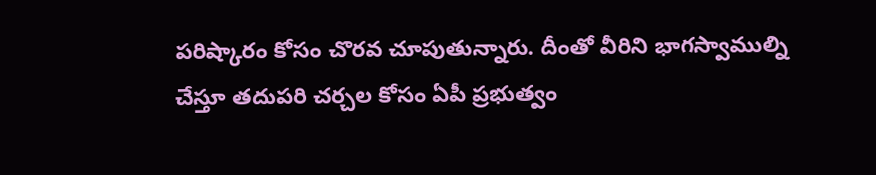పరిష్కారం కోసం చొరవ చూపుతున్నారు. దీంతో వీరిని భాగస్వాముల్ని చేస్తూ తదుపరి చర్చల కోసం ఏపీ ప్రభుత్వం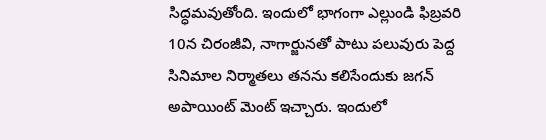సిద్ధమవుతోంది. ఇందులో భాగంగా ఎల్లుండి ఫిబ్రవరి 10న చిరంజీవి, నాగార్జునతో పాటు పలువురు పెద్ద సినిమాల నిర్మాతలు తనను కలిసేందుకు జగన్ అపాయింట్ మెంట్ ఇచ్చారు. ఇందులో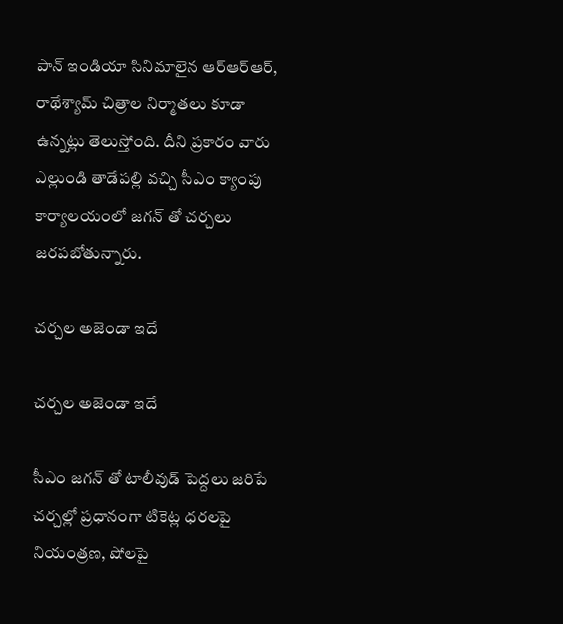పాన్ ఇండియా సినిమాలైన ఆర్ఆర్ఆర్, రాథేశ్యామ్ చిత్రాల నిర్మాతలు కూడా ఉన్నట్లు తెలుస్తోంది. దీని ప్రకారం వారు ఎల్లుండి తాడేపల్లి వచ్చి సీఎం క్యాంపు కార్యాలయంలో జగన్ తో చర్చలు జరపబోతున్నారు.

చర్చల అజెండా ఇదే

చర్చల అజెండా ఇదే

సీఎం జగన్ తో టాలీవుడ్ పెద్దలు జరిపే చర్చల్లో ప్రధానంగా టికెట్ల ధరలపై నియంత్రణ, షోలపై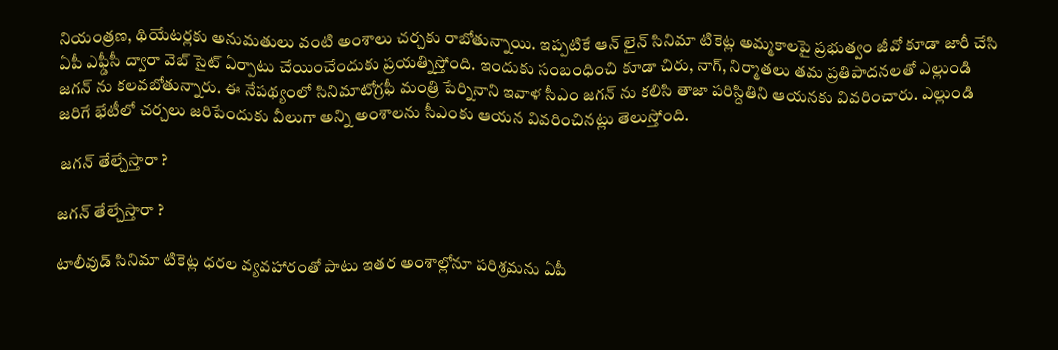నియంత్రణ, థియేటర్లకు అనుమతులు వంటి అంశాలు చర్చకు రాబోతున్నాయి. ఇప్పటికే ఆన్ లైన్ సినిమా టికెట్ల అమ్మకాలపై ప్రభుత్వం జీవో కూడా జారీ చేసి ఏపీ ఎఫ్డీసీ ద్వారా వెబ్ సైట్ ఏర్పాటు చేయించేందుకు ప్రయత్నిస్తోంది. ఇందుకు సంబంధించి కూడా చిరు, నాగ్, నిర్మాతలు తమ ప్రతిపాదనలతో ఎల్లుండి జగన్ ను కలవబోతున్నారు. ఈ నేపథ్యంలో సినిమాటోగ్రఫీ మంత్రి పేర్నినాని ఇవాళ సీఎం జగన్ ను కలిసి తాజా పరిస్దితిని ఆయనకు వివరించారు. ఎల్లుండి జరిగే భేటీలో చర్చలు జరిపేందుకు వీలుగా అన్ని అంశాలను సీఎంకు ఆయన వివరించినట్లు తెలుస్తోంది.

 జగన్ తేల్చేస్తారా ?

జగన్ తేల్చేస్తారా ?

టాలీవుడ్ సినిమా టికెట్ల ధరల వ్యవహారంతో పాటు ఇతర అంశాల్లోనూ పరిశ్రమను ఏపీ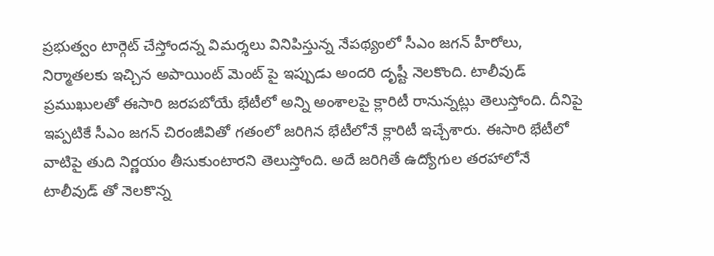ప్రభుత్వం టార్గెట్ చేస్తోందన్న విమర్శలు వినిపిస్తున్న నేపథ్యంలో సీఎం జగన్ హీరోలు, నిర్మాతలకు ఇచ్చిన అపాయింట్ మెంట్ పై ఇప్పుడు అందరి దృష్టీ నెలకొంది. టాలీవుడ్ ప్రముఖులతో ఈసారి జరపబోయే భేటీలో అన్ని అంశాలపై క్లారిటీ రానున్నట్లు తెలుస్తోంది. దీనిపై ఇప్పటికే సీఎం జగన్ చిరంజీవితో గతంలో జరిగిన భేటీలోనే క్లారిటీ ఇచ్చేశారు. ఈసారి భేటీలో వాటిపై తుది నిర్ణయం తీసుకుంటారని తెలుస్తోంది. అదే జరిగితే ఉద్యోగుల తరహాలోనే టాలీవుడ్ తో నెలకొన్న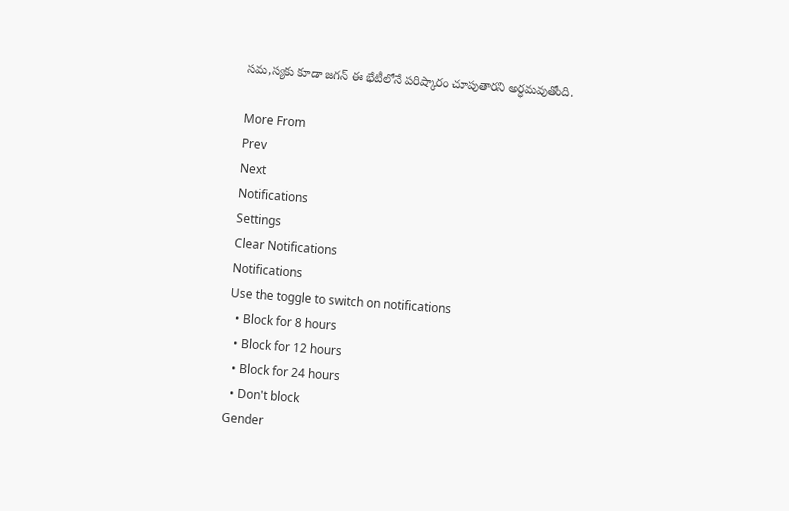సమ,స్యకు కూడా జగన్ ఈ భేటీలోనే పరిష్కారం చూపుతారని అర్ధమవుతోంది.

More From
Prev
Next
Notifications
Settings
Clear Notifications
Notifications
Use the toggle to switch on notifications
  • Block for 8 hours
  • Block for 12 hours
  • Block for 24 hours
  • Don't block
Gender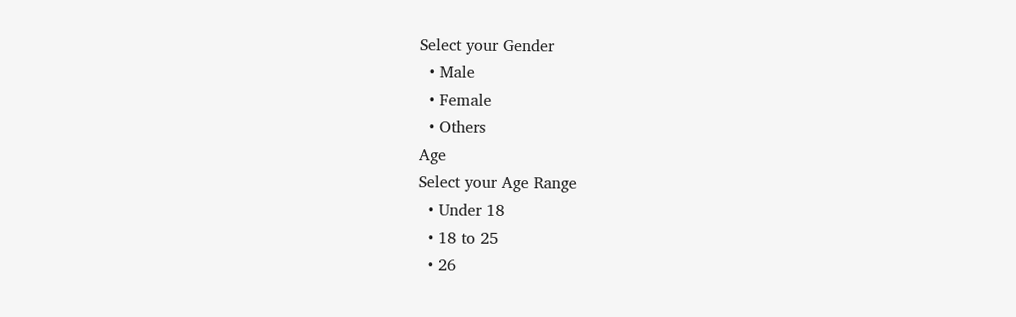Select your Gender
  • Male
  • Female
  • Others
Age
Select your Age Range
  • Under 18
  • 18 to 25
  • 26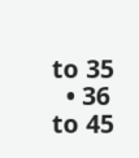to 35
  • 36 to 45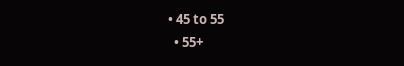• 45 to 55
  • 55+